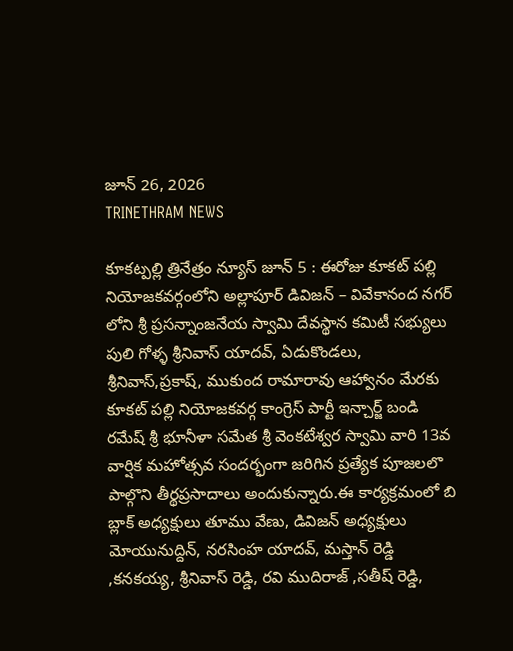జూన్ 26, 2026
TRINETHRAM NEWS

కూకట్పల్లి త్రినేత్రం న్యూస్ జూన్ 5 : ఈరోజు కూకట్ పల్లి నియోజకవర్గంలోని అల్లాపూర్ డివిజన్ – వివేకానంద నగర్ లోని శ్రీ ప్రసన్నాంజనేయ స్వామి దేవస్థాన కమిటీ సభ్యులు పులి గోళ్ళ శ్రీనివాస్ యాదవ్, ఏడుకొండలు, శ్రీనివాస్,ప్రకాష్, ముకుంద రామారావు ఆహ్వానం మేరకు కూకట్ పల్లి నియోజకవర్గ కాంగ్రెస్ పార్టీ ఇన్చార్జ్ బండి రమేష్ శ్రీ భూనీళా సమేత శ్రీ వెంకటేశ్వర స్వామి వారి 13వ వార్షిక మహోత్సవ సందర్భంగా జరిగిన ప్రత్యేక పూజలలొ పాల్గొని తీర్థప్రసాదాలు అందుకున్నారు.ఈ కార్యక్రమంలో బి బ్లాక్ అధ్యక్షులు తూము వేణు, డివిజన్ అధ్యక్షులు మోయునుద్దిన్, నరసింహ యాదవ్, మస్తాన్ రెడ్డి ,కనకయ్య, శ్రీనివాస్ రెడ్డి, రవి ముదిరాజ్ ,సతీష్ రెడ్డి,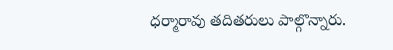ధర్మారావు తదితరులు పాల్గొన్నారు.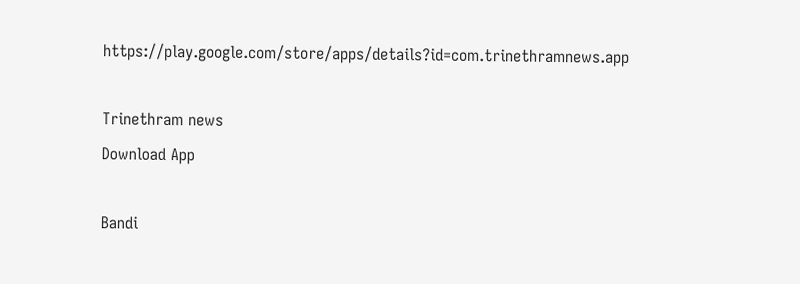https://play.google.com/store/apps/details?id=com.trinethramnews.app

Trinethram news
Download App

Bandi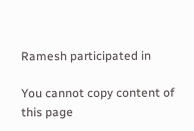Ramesh participated in

You cannot copy content of this page